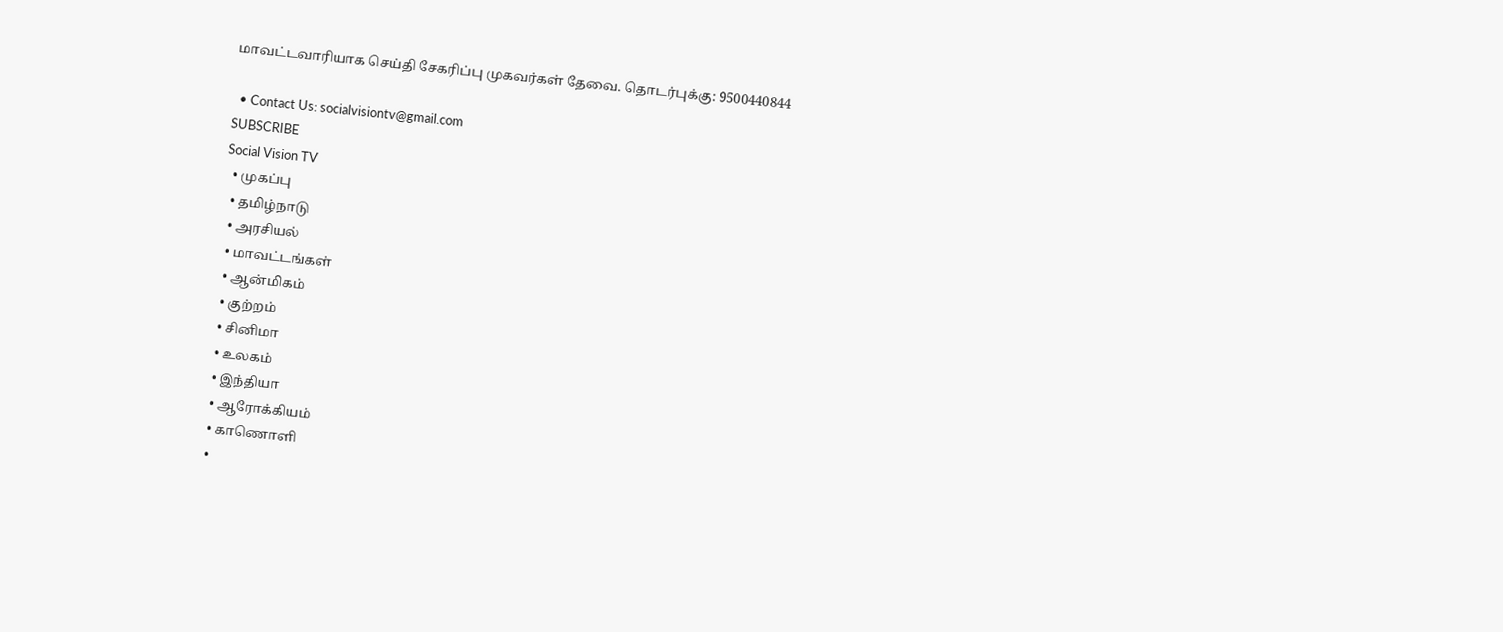மாவட்டவாரியாக செய்தி சேகரிப்பு முகவர்கள் தேவை. தொடர்புக்கு: 9500440844

  • Contact Us: socialvisiontv@gmail.com
SUBSCRIBE
Social Vision TV
  • முகப்பு
  • தமிழ்நாடு
  • அரசியல்
  • மாவட்டங்கள்
  • ஆன்மிகம்
  • குற்றம்
  • சினிமா
  • உலகம்
  • இந்தியா
  • ஆரோக்கியம்
  • காணொளி
  •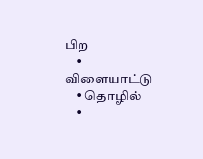பிற
    • விளையாட்டு
    • தொழில்
    •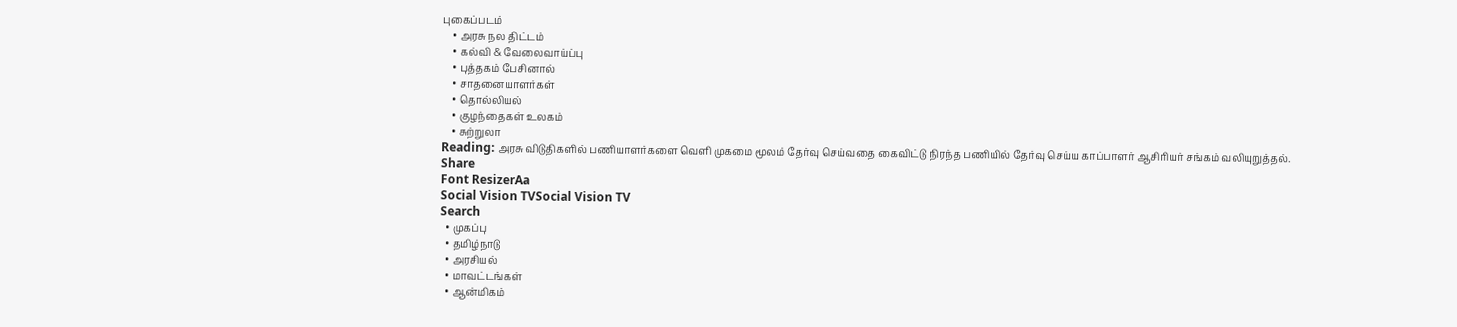புகைப்படம்
    • அரசு நல திட்டம்
    • கல்வி & வேலைவாய்ப்பு
    • புத்தகம் பேசினால்
    • சாதனையாளர்கள்
    • தொல்லியல்
    • குழந்தைகள் உலகம்
    • சுற்றுலா
Reading: அரசு விடுதிகளில் பணியாளர்களை வெளி முகமை மூலம் தேர்வு செய்வதை கைவிட்டு நிரந்த பணியில் தேர்வு செய்ய காப்பாளர் ஆசிரியர் சங்கம் வலியுறுத்தல்.
Share
Font ResizerAa
Social Vision TVSocial Vision TV
Search
  • முகப்பு
  • தமிழ்நாடு
  • அரசியல்
  • மாவட்டங்கள்
  • ஆன்மிகம்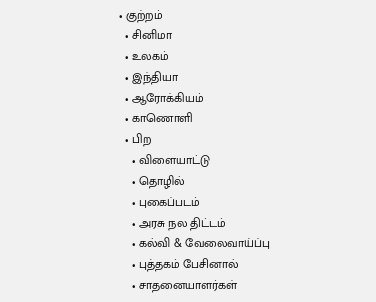• குற்றம்
  • சினிமா
  • உலகம்
  • இந்தியா
  • ஆரோக்கியம்
  • காணொளி
  • பிற
    • விளையாட்டு
    • தொழில்
    • புகைப்படம்
    • அரசு நல திட்டம்
    • கல்வி & வேலைவாய்ப்பு
    • புத்தகம் பேசினால்
    • சாதனையாளர்கள்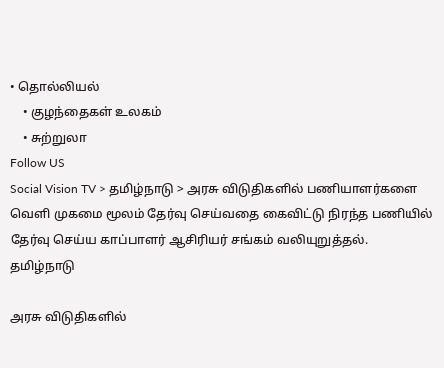• தொல்லியல்
    • குழந்தைகள் உலகம்
    • சுற்றுலா
Follow US
Social Vision TV > தமிழ்நாடு > அரசு விடுதிகளில் பணியாளர்களை வெளி முகமை மூலம் தேர்வு செய்வதை கைவிட்டு நிரந்த பணியில் தேர்வு செய்ய காப்பாளர் ஆசிரியர் சங்கம் வலியுறுத்தல்.
தமிழ்நாடு

அரசு விடுதிகளில்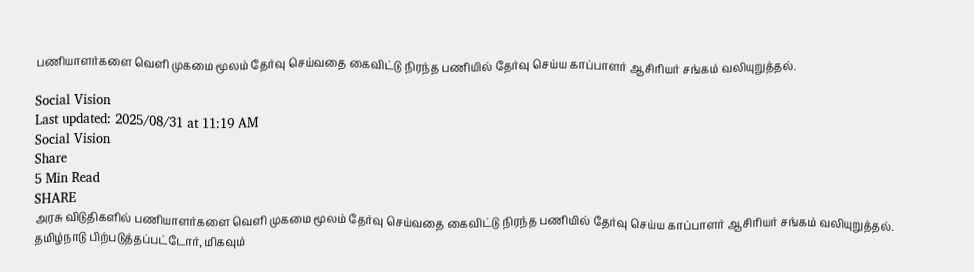பணியாளர்களை வெளி முகமை மூலம் தேர்வு செய்வதை கைவிட்டு நிரந்த பணியில் தேர்வு செய்ய காப்பாளர் ஆசிரியர் சங்கம் வலியுறுத்தல்.

Social Vision
Last updated: 2025/08/31 at 11:19 AM
Social Vision
Share
5 Min Read
SHARE
அரசு விடுதிகளில் பணியாளர்களை வெளி முகமை மூலம் தேர்வு செய்வதை கைவிட்டு நிரந்த பணியில் தேர்வு செய்ய காப்பாளர் ஆசிரியர் சங்கம் வலியுறுத்தல்.
தமிழ்நாடு பிற்படுத்தப்பட்டோர், மிகவும்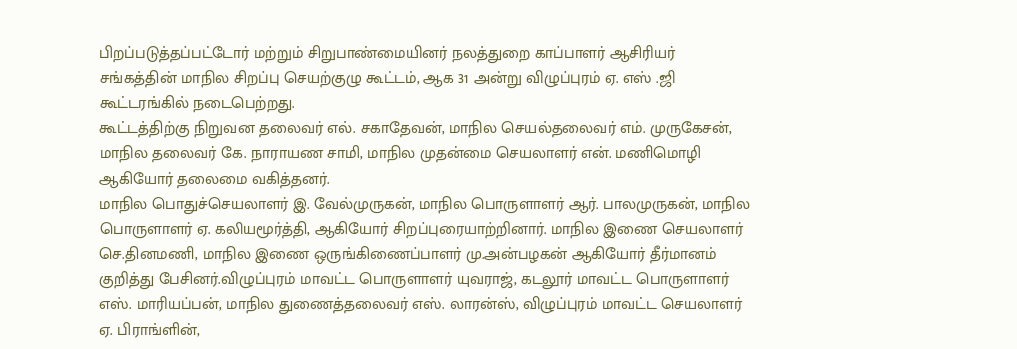பிறப்படுத்தப்பட்டோர் மற்றும் சிறுபாண்மையினர் நலத்துறை காப்பாளர் ஆசிரியர் சங்கத்தின் மாநில சிறப்பு செயற்குழு கூட்டம், ஆக 31 அன்று விழுப்புரம் ஏ. எஸ் .ஜி கூட்டரங்கில் நடைபெற்றது.
கூட்டத்திற்கு நிறுவன தலைவர் எல். சகாதேவன், மாநில செயல்தலைவர் எம். முருகேசன், மாநில தலைவர் கே. நாராயண சாமி, மாநில முதன்மை செயலாளர் என். மணிமொழி ஆகியோர் தலைமை வகித்தனர்.
மாநில பொதுச்செயலாளர் இ. வேல்முருகன், மாநில பொருளாளர் ஆர். பாலமுருகன், மாநில பொருளாளர் ஏ. கலியமூர்த்தி, ஆகியோர் சிறப்புரையாற்றினார். மாநில இணை செயலாளர் செ.தினமணி, மாநில இணை ஒருங்கிணைப்பாளர் மு.அன்பழகன் ஆகியோர் தீர்மானம் குறித்து பேசினர்.விழுப்புரம் மாவட்ட பொருளாளர் யுவராஜ், கடலூர் மாவட்ட பொருளாளர் எஸ். மாரியப்பன், மாநில துணைத்தலைவர் எஸ். லாரன்ஸ், விழுப்புரம் மாவட்ட செயலாளர் ஏ. பிராங்ளின்,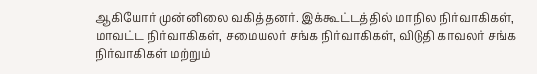ஆகியோர் முன்னிலை வகித்தனர். இக்கூட்டத்தில் மாநில நிர்வாகிகள், மாவட்ட நிர்வாகிகள், சமையலர் சங்க நிர்வாகிகள், விடுதி காவலர் சங்க நிர்வாகிகள் மற்றும்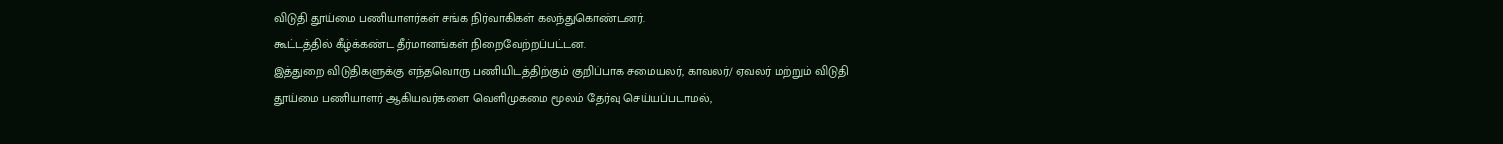விடுதி தூய்மை பணியாளர்கள் சங்க நிர்வாகிகள் கலந்துகொண்டனர்.
கூட்டத்தில் கீழ்க்கண்ட தீர்மானங்கள் நிறைவேற்றப்பட்டன.
இத்துறை விடுதிகளுக்கு எந்தவொரு பணியிடத்திற்கும் குறிப்பாக சமையலர், காவலர்/ ஏவலர் மற்றும் விடுதி தூய்மை பணியாளர் ஆகியவர்களை வெளிமுகமை மூலம் தேர்வு செய்யப்படாமல்,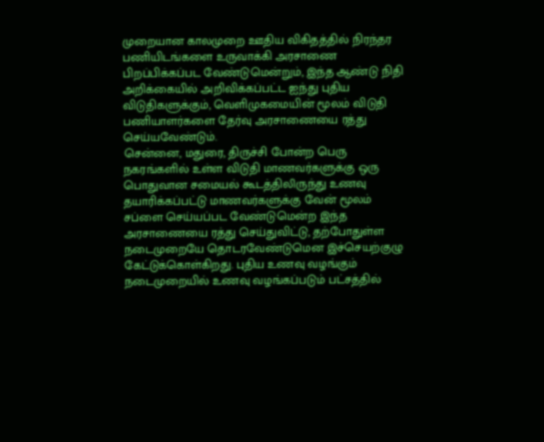முறையான காலமுறை ஊதிய விகிதத்தில் நிரந்தர பணியிடங்களை உருவாக்கி அரசாணை பிறப்பிக்கப்பட வேண்டுமென்றும், இந்த ஆண்டு நிதி அறிக்கையில் அறிவிக்கப்பட்ட ஐந்து புதிய விடுதிகளுக்கும், வெளிமுகமையின் மூலம் விடுதி பணியாளர்களை தேர்வு அரசாணையை ரத்து செய்யவேண்டும்.
சென்னை, மதுரை, திருச்சி போன்ற பெரு நகரங்களில் உள்ள விடுதி மாணவர்களுக்கு ஒரு பொதுவான சமையல் கூடத்திலிருந்து உணவு தயாரிக்கப்பட்டு மாணவர்களுக்கு வேன் மூலம் சப்ளை செய்யப்பட வேண்டுமென்ற இந்த அரசாணையை ரத்து செய்துவிட்டு, தற்போதுள்ள நடைமுறையே தொடரவேண்டுமென இச்செயற்குழு கேட்டுக்கொள்கிறது. புதிய உணவு வழங்கும் நடைமுறையில் உணவு வழங்கப்படும் பட்சத்தில்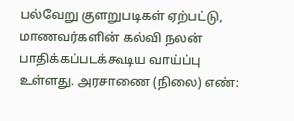பல்வேறு குளறுபடிகள் ஏற்பட்டு, மாணவர்களின் கல்வி நலன் பாதிக்கப்படக்கூடிய வாய்ப்பு உள்ளது. அரசாணை (நிலை) எண்: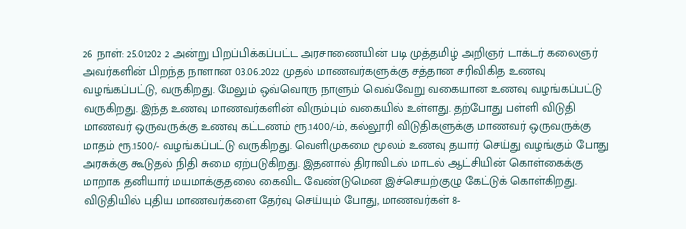26 நாள்: 25.01202 2 அன்று பிறப்பிக்கப்பட்ட அரசாணையின் படி முத்தமிழ் அறிஞர் டாக்டர் கலைஞர் அவர்களின் பிறந்த நாளான 03.06.2022 முதல் மாணவர்களுக்கு சத்தான சரிவிகித உணவு வழங்கப்பட்டு, வருகிறது. மேலும் ஒவ்வொரு நாளும் வெவ்வேறு வகையான உணவு வழங்கப்பட்டு வருகிறது. இந்த உணவு மாணவர்களின் விரும்பும் வகையில் உள்ளது. தற்போது பள்ளி விடுதி மாணவர் ஒருவருக்கு உணவு கட்டணம் ரூ.1400/-ம், கல்லூரி விடுதிகளுக்கு மாணவர் ஒருவருக்கு மாதம் ரூ.1500/- வழங்கப்பட்டு வருகிறது. வெளிமுகமை மூலம் உணவு தயார் செய்து வழங்கும் போது அரசுக்கு கூடுதல் நிதி சுமை ஏற்படுகிறது. இதனால் திராவிடல் மாடல் ஆட்சியின் கொள்கைக்கு மாறாக தனியார் மயமாக்குதலை கைவிட வேண்டுமென இச்செயற்குழு கேட்டுக் கொள்கிறது.
விடுதியில் புதிய மாணவர்களை தேர்வு செய்யும் போது, மாணவர்கள் 8-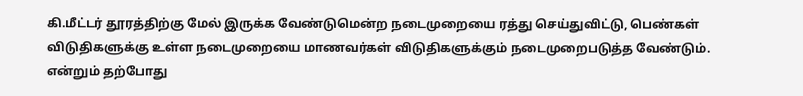கி.மீட்டர் தூரத்திற்கு மேல் இருக்க வேண்டுமென்ற நடைமுறையை ரத்து செய்துவிட்டு, பெண்கள் விடுதிகளுக்கு உள்ள நடைமுறையை மாணவர்கள் விடுதிகளுக்கும் நடைமுறைபடுத்த வேண்டும். என்றும் தற்போது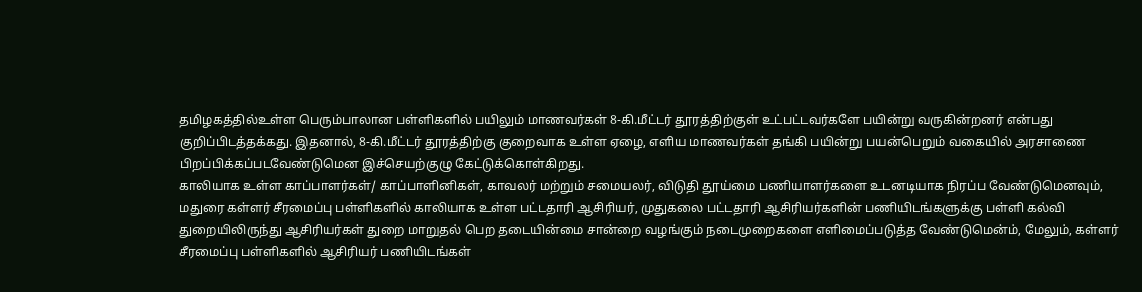தமிழகத்தில்உள்ள பெரும்பாலான பள்ளிகளில் பயிலும் மாணவர்கள் 8-கி.மீட்டர் தூரத்திற்குள் உட்பட்டவர்களே பயின்று வருகின்றனர் என்பது குறிப்பிடத்தக்கது. இதனால், 8-கி.மீட்டர் தூரத்திற்கு குறைவாக உள்ள ஏழை, எளிய மாணவர்கள் தங்கி பயின்று பயன்பெறும் வகையில் அரசாணை பிறப்பிக்கப்படவேண்டுமென இச்செயற்குழு கேட்டுக்கொள்கிறது.
காலியாக உள்ள காப்பாளர்கள்/ காப்பாளினிகள், காவலர் மற்றும் சமையலர், விடுதி தூய்மை பணியாளர்களை உடனடியாக நிரப்ப வேண்டுமெனவும், மதுரை கள்ளர் சீரமைப்பு பள்ளிகளில் காலியாக உள்ள பட்டதாரி ஆசிரியர், முதுகலை பட்டதாரி ஆசிரியர்களின் பணியிடங்களுக்கு பள்ளி கல்வி துறையிலிருந்து ஆசிரியர்கள் துறை மாறுதல் பெற தடையின்மை சான்றை வழங்கும் நடைமுறைகளை எளிமைப்படுத்த வேண்டுமென்ம், மேலும், கள்ளர் சீரமைப்பு பள்ளிகளில் ஆசிரியர் பணியிடங்கள்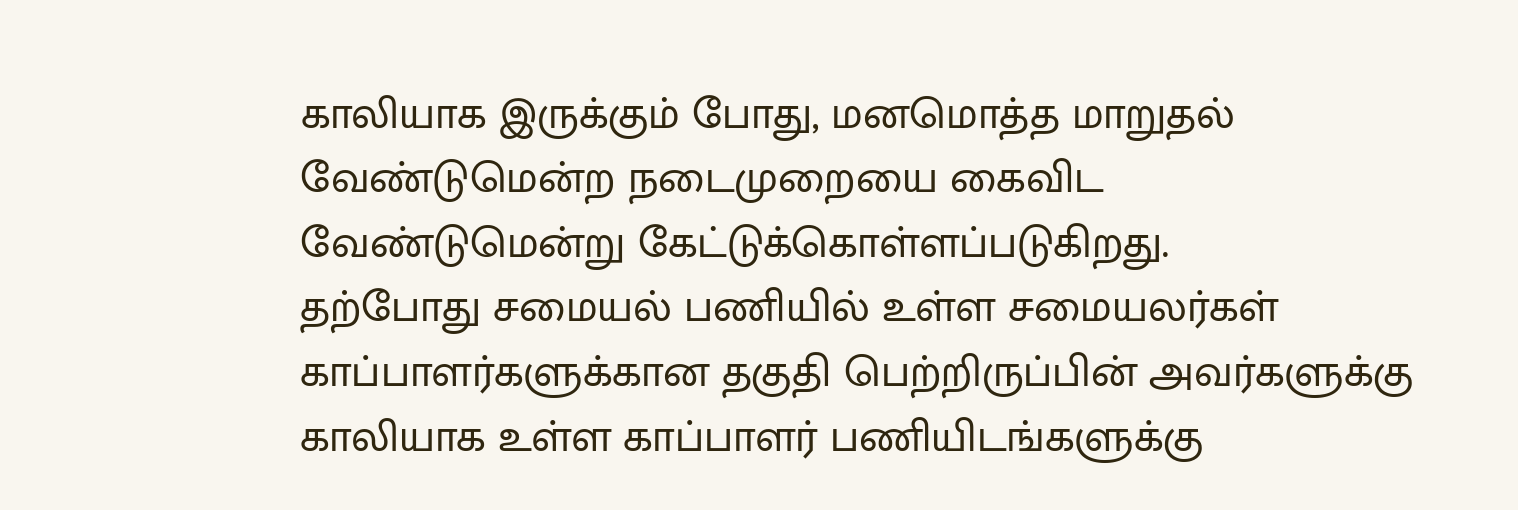காலியாக இருக்கும் போது, மனமொத்த மாறுதல் வேண்டுமென்ற நடைமுறையை கைவிட வேண்டுமென்று கேட்டுக்கொள்ளப்படுகிறது.
தற்போது சமையல் பணியில் உள்ள சமையலர்கள் காப்பாளர்களுக்கான தகுதி பெற்றிருப்பின் அவர்களுக்கு காலியாக உள்ள காப்பாளர் பணியிடங்களுக்கு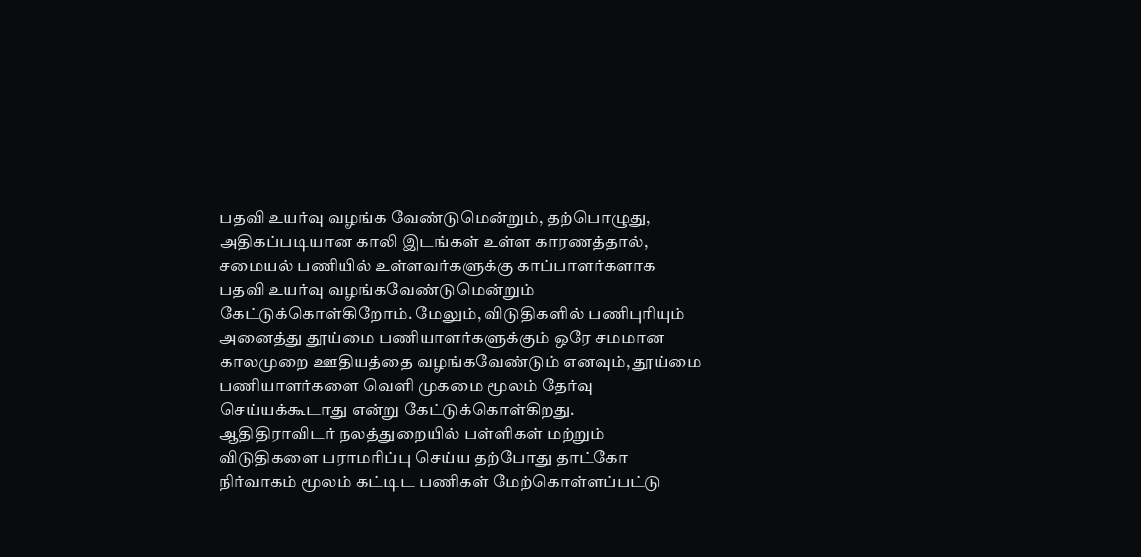பதவி உயர்வு வழங்க வேண்டுமென்றும், தற்பொழுது, அதிகப்படியான காலி இடங்கள் உள்ள காரணத்தால், சமையல் பணியில் உள்ளவர்களுக்கு காப்பாளர்களாக பதவி உயர்வு வழங்கவேண்டுமென்றும் கேட்டுக்கொள்கிறோம். மேலும், விடுதிகளில் பணிபுரியும் அனைத்து தூய்மை பணியாளர்களுக்கும் ஒரே சமமான காலமுறை ஊதியத்தை வழங்கவேண்டும் எனவும், தூய்மை பணியாளர்களை வெளி முகமை மூலம் தேர்வு செய்யக்கூடாது என்று கேட்டுக்கொள்கிறது.
ஆதிதிராவிடர் நலத்துறையில் பள்ளிகள் மற்றும் விடுதிகளை பராமரிப்பு செய்ய தற்போது தாட்கோ நிர்வாகம் மூலம் கட்டிட பணிகள் மேற்கொள்ளப்பட்டு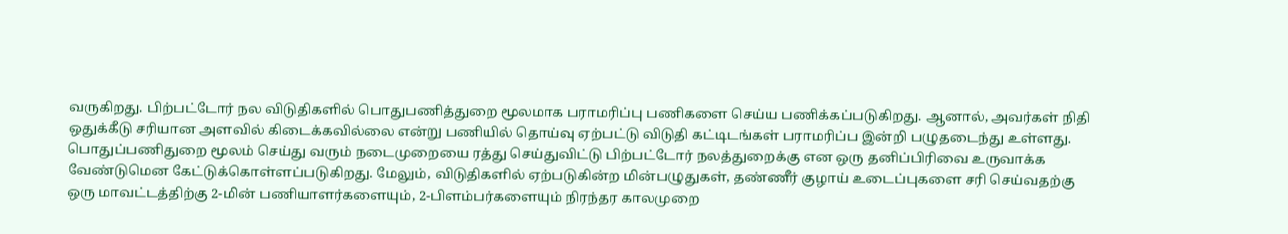வருகிறது. பிற்பட்டோர் நல விடுதிகளில் பொதுபணித்துறை மூலமாக பராமரிப்பு பணிகளை செய்ய பணிக்கப்படுகிறது. ஆனால், அவர்கள் நிதி ஒதுக்கீடு சரியான அளவில் கிடைக்கவில்லை என்று பணியில் தொய்வு ஏற்பட்டு விடுதி கட்டிடங்கள் பராமரிப்ப இன்றி பழுதடைந்து உள்ளது. பொதுப்பணிதுறை மூலம் செய்து வரும் நடைமுறையை ரத்து செய்துவிட்டு பிற்பட்டோர் நலத்துறைக்கு என ஒரு தனிப்பிரிவை உருவாக்க வேண்டுமென கேட்டுக்கொள்ளப்படுகிறது. மேலும், விடுதிகளில் ஏற்படுகின்ற மின்பழுதுகள், தண்ணீர் குழாய் உடைப்புகளை சரி செய்வதற்கு ஒரு மாவட்டத்திற்கு 2-மின் பணியாளர்களையும், 2-பிளம்பர்களையும் நிரந்தர காலமுறை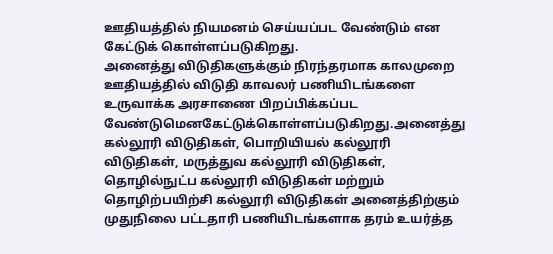ஊதியத்தில் நியமனம் செய்யப்பட வேண்டும் என கேட்டுக் கொள்ளப்படுகிறது.
அனைத்து விடுதிகளுக்கும் நிரந்தரமாக காலமுறை ஊதியத்தில் விடுதி காவலர் பணியிடங்களை உருவாக்க அரசாணை பிறப்பிக்கப்பட வேண்டுமெனகேட்டுக்கொள்ளப்படுகிறது.அனைத்து கல்லூரி விடுதிகள், பொறியியல் கல்லூரி விடுதிகள், மருத்துவ கல்லூரி விடுதிகள், தொழில்நுட்ப கல்லூரி விடுதிகள் மற்றும் தொழிற்பயிற்சி கல்லூரி விடுதிகள் அனைத்திற்கும் முதுநிலை பட்டதாரி பணியிடங்களாக தரம் உயர்த்த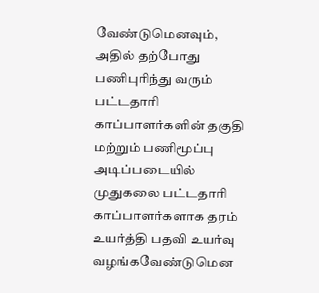வேண்டுமெனவும், அதில் தற்போது பணிபுரிந்து வரும் பட்டதாரி காப்பாளர்களின் தகுதி மற்றும் பணிமூப்பு அடிப்படையில் முதுகலை பட்டதாரி காப்பாளர்களாக தரம் உயர்த்தி பதவி உயர்வு வழங்கவேண்டுமென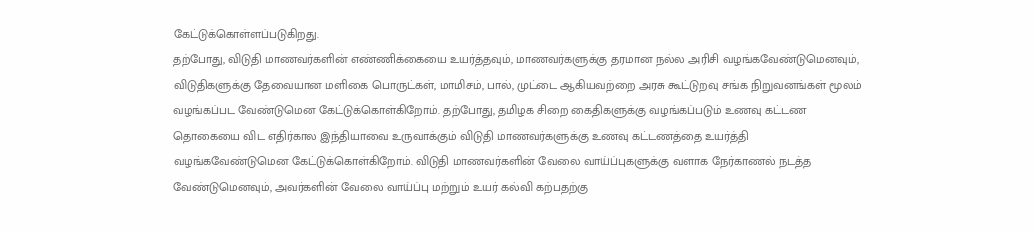கேட்டுக்கொள்ளப்படுகிறது.
தற்போது, விடுதி மாணவர்களின் எண்ணிக்கையை உயர்த்தவும், மாணவர்களுக்கு தரமான நல்ல அரிசி வழங்கவேண்டுமெனவும், விடுதிகளுக்கு தேவையான மளிகை பொருட்கள், மாமிசம், பால், முட்டை ஆகியவற்றை அரசு கூட்டுறவு சங்க நிறுவனங்கள் மூலம் வழங்கப்பட வேண்டுமென கேட்டுக்கொள்கிறோம். தற்போது, தமிழக சிறை கைதிகளுக்கு வழங்கப்படும் உணவு கட்டண தொகையை விட எதிர்கால இந்தியாவை உருவாக்கும் விடுதி மாணவர்களுக்கு உணவு கட்டணத்தை உயர்த்தி வழங்கவேண்டுமென கேட்டுக்கொள்கிறோம். விடுதி மாணவர்களின் வேலை வாய்ப்புகளுக்கு வளாக நேர்காணல் நடத்த வேண்டுமெனவும், அவர்களின் வேலை வாய்ப்பு மற்றும் உயர் கல்வி கற்பதற்கு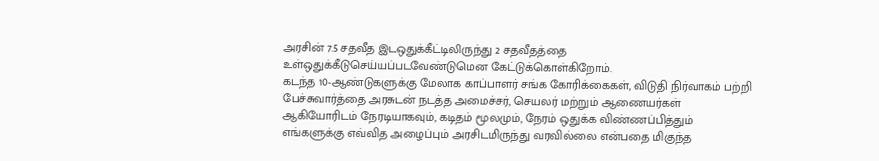அரசின் 7.5 சதவீத இடஒதுக்கீட்டிலிருந்து 2 சதவீதத்தை உள்ஒதுக்கீடுசெய்யப்படவேண்டுமென கேட்டுக்கொள்கிறோம்.
கடந்த 10-ஆண்டுகளுக்கு மேலாக காப்பாளர் சங்க கோரிக்கைகள், விடுதி நிர்வாகம் பற்றி பேச்சுவார்த்தை அரசுடன் நடத்த அமைச்சர், செயலர் மற்றும் ஆணையர்கள் ஆகியோரிடம் நேரடியாகவும், கடிதம் மூலமும், நேரம் ஒதுக்க விண்ணப்பித்தும் எங்களுக்கு எவ்வித அழைப்பும் அரசிடமிருந்து வரவில்லை என்பதை மிகுந்த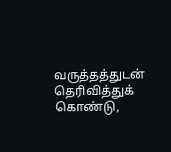வருத்தத்துடன் தெரிவித்துக் கொண்டு,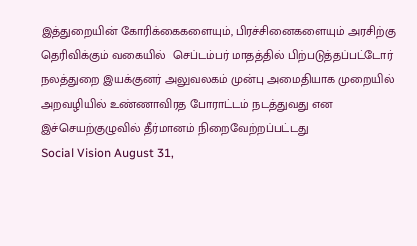இத்துறையின் கோரிக்கைகளையும், பிரச்சினைகளையும் அரசிற்கு தெரிவிக்கும் வகையில்  செப்டம்பர் மாதத்தில் பிற்படுத்தப்பட்டோர் நலத்துறை இயக்குனர் அலுவலகம் முன்பு அமைதியாக முறையில் அறவழியில் உண்ணாவிரத போராட்டம் நடத்துவது என இச்செயற்குழுவில் தீர்மானம் நிறைவேற்றப்பட்டது
Social Vision August 31,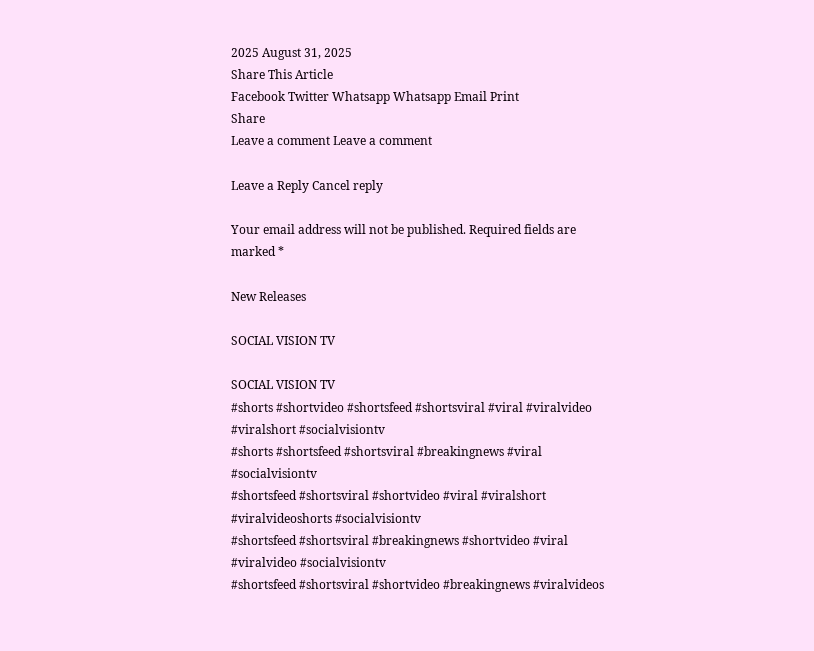2025 August 31, 2025
Share This Article
Facebook Twitter Whatsapp Whatsapp Email Print
Share
Leave a comment Leave a comment

Leave a Reply Cancel reply

Your email address will not be published. Required fields are marked *

New Releases

SOCIAL VISION TV

SOCIAL VISION TV
#shorts #shortvideo #shortsfeed #shortsviral #viral #viralvideo #viralshort #socialvisiontv
#shorts #shortsfeed #shortsviral #breakingnews #viral #socialvisiontv
#shortsfeed #shortsviral #shortvideo #viral #viralshort #viralvideoshorts #socialvisiontv
#shortsfeed #shortsviral #breakingnews #shortvideo #viral #viralvideo #socialvisiontv
#shortsfeed #shortsviral #shortvideo #breakingnews #viralvideos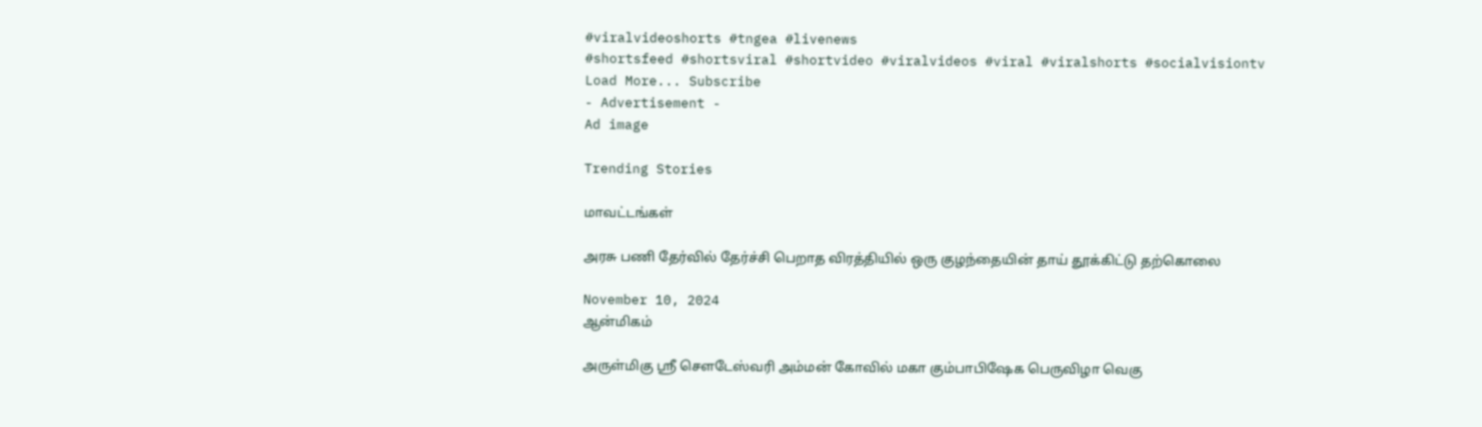#viralvideoshorts #tngea #livenews
#shortsfeed #shortsviral #shortvideo #viralvideos #viral #viralshorts #socialvisiontv
Load More... Subscribe
- Advertisement -
Ad image

Trending Stories

மாவட்டங்கள்

அரசு பணி தேர்வில் தேர்ச்சி பெறாத விரத்தியில் ஒரு குழந்தையின் தாய் தூக்கிட்டு தற்கொலை

November 10, 2024
ஆன்மிகம்

அருள்மிகு ஸ்ரீ சௌடேஸ்வரி அம்மன் கோவில் மகா கும்பாபிஷேக பெருவிழா வெகு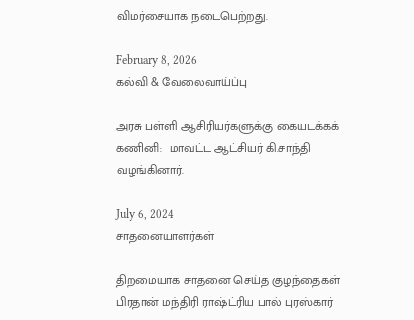விமர்சையாக நடைபெற்றது.

February 8, 2026
கல்வி & வேலைவாய்ப்பு

அரசு பள்ளி ஆசிரியர்களுக்கு கையடக்கக் கணினி:  மாவட்ட ஆட்சியர் கி.சாந்தி வழங்கினார்.

July 6, 2024
சாதனையாளர்கள்

திறமையாக சாதனை செய்த குழந்தைகள் பிரதான் மந்திரி ராஷ்ட்ரிய பால் புரஸ்கார்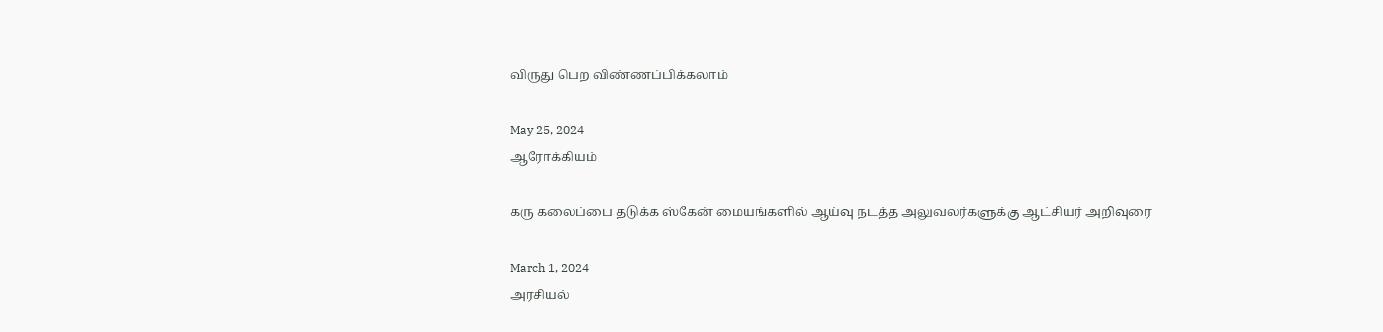விருது பெற விண்ணப்பிக்கலாம்

May 25, 2024
ஆரோக்கியம்

கரு கலைப்பை தடுக்க ஸ்கேன் மையங்களில் ஆய்வு நடத்த அலுவலர்களுக்கு ஆட்சியர் அறிவுரை

March 1, 2024
அரசியல்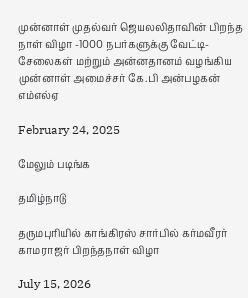முன்னாள் முதல்வர் ஜெயலலிதாவின் பிறந்த நாள் விழா -1000 நபர்களுக்கு வேட்டி-சேலைகள் மற்றும் அன்னதானம் வழங்கிய முன்னாள் அமைச்சர் கே.பி அன்பழகன் எம்எல்ஏ

February 24, 2025

மேலும் படிங்க

தமிழ்நாடு

தருமபுரியில் காங்கிரஸ் சார்பில் கர்மவீரர் காமராஜர் பிறந்தநாள் விழா

July 15, 2026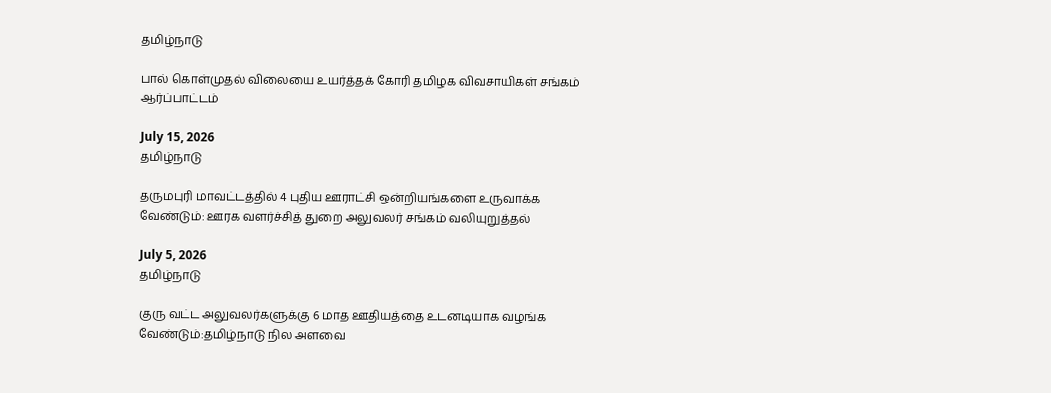தமிழ்நாடு

பால் கொள்முதல் விலையை உயர்த்தக் கோரி தமிழக விவசாயிகள் சங்கம் ஆர்ப்பாட்டம்

July 15, 2026
தமிழ்நாடு

தருமபுரி மாவட்டத்தில் 4 புதிய ஊராட்சி ஒன்றியங்களை உருவாக்க வேண்டும்: ஊரக வளர்ச்சித் துறை அலுவலர் சங்கம் வலியுறுத்தல்

July 5, 2026
தமிழ்நாடு

குரு வட்ட அலுவலர்களுக்கு 6 மாத ஊதியத்தை உடனடியாக வழங்க வேண்டும்:தமிழ்நாடு நில அளவை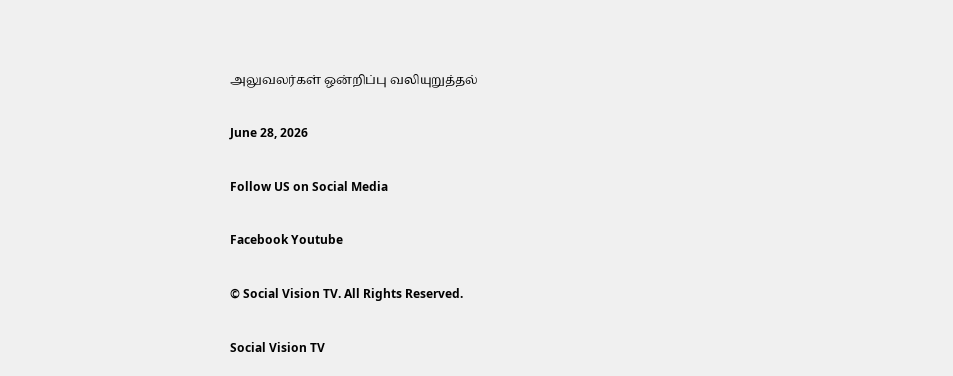அலுவலர்கள் ஒன்றிப்பு வலியுறுத்தல்

June 28, 2026

Follow US on Social Media

Facebook Youtube

© Social Vision TV. All Rights Reserved.

Social Vision TV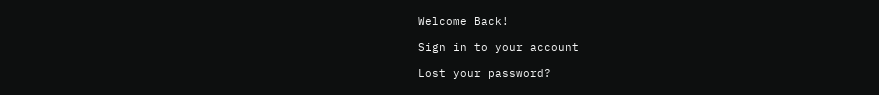Welcome Back!

Sign in to your account

Lost your password?